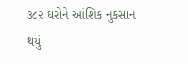૩૮૨ ઘરોને આંશિક નુકસાન થયું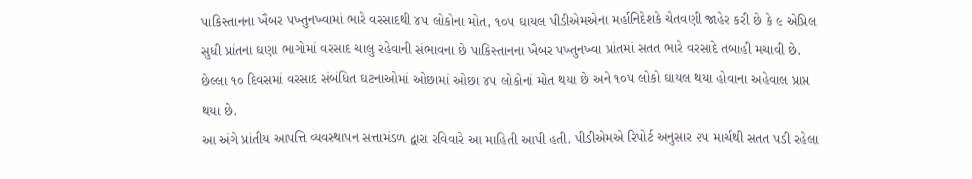પાકિસ્તાનના ખૈબર પખ્તુનખ્વામાં ભારે વરસાદથી ૪૫ લોકોના મોત, ૧૦૫ ઘાયલ પીડીએમએના મર્હાનિદેશકે ચેતવણી જાહેર કરી છે કે ૯ એપ્રિલ સુધી પ્રાંતના ઘણા ભાગોમાં વરસાદ ચાલુ રહેવાની સંભાવના છે પાકિસ્તાનના ખૈબર પખ્તુનખ્વા પ્રાંતમાં સતત ભારે વરસાદે તબાહી મચાવી છે. છેલ્લા ૧૦ દિવસમાં વરસાદ સંબંધિત ઘટનાઓમાં ઓછામાં ઓછા ૪૫ લોકોનાં મોત થયા છે અને ૧૦૫ લોકો ઘાયલ થયા હોવાના અહેવાલ પ્રાપ્ત થયા છે.
આ અંગે પ્રાંતીય આપત્તિ વ્યવસ્થાપન સત્તામંડળ દ્વારા રવિવારે આ માહિતી આપી હતી. પીડીએમએ રિપોર્ટ અનુસાર ૨૫ માર્ચથી સતત પડી રહેલા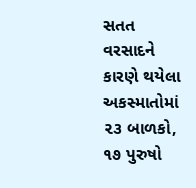સતત વરસાદને કારણે થયેલા અકસ્માતોમાં ૨૩ બાળકો, ૧૭ પુરુષો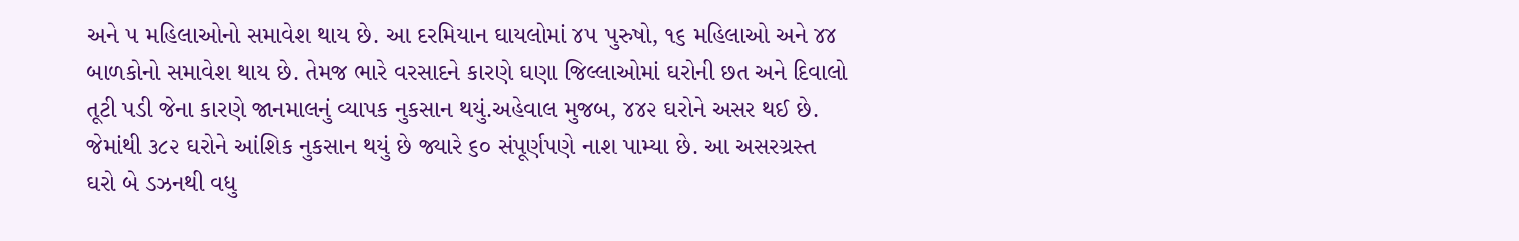અને ૫ મહિલાઓનો સમાવેશ થાય છે. આ દરમિયાન ઘાયલોમાં ૪૫ પુરુષો, ૧૬ મહિલાઓ અને ૪૪ બાળકોનો સમાવેશ થાય છે. તેમજ ભારે વરસાદને કારણે ઘણા જિલ્લાઓમાં ઘરોની છત અને દિવાલો તૂટી પડી જેના કારણે જાનમાલનું વ્યાપક નુકસાન થયું.અહેવાલ મુજબ, ૪૪૨ ઘરોને અસર થઈ છે. જેમાંથી ૩૮૨ ઘરોને આંશિક નુકસાન થયું છે જ્યારે ૬૦ સંપૂર્ણપણે નાશ પામ્યા છે. આ અસરગ્રસ્ત ઘરો બે ડઝનથી વધુ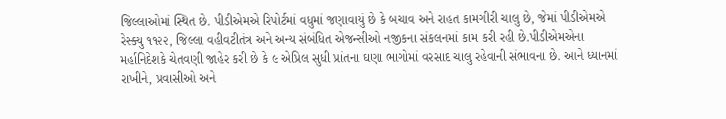જિલ્લાઓમાં સ્થિત છે. પીડીએમએ રિપોર્ટમાં વધુમાં જણાવાયું છે કે બચાવ અને રાહત કામગીરી ચાલુ છે, જેમાં પીડીએમએ રેસ્ક્યુ ૧૧૨૨, જિલ્લા વહીવટીતંત્ર અને અન્ય સંબંધિત એજન્સીઓ નજીકના સંકલનમાં કામ કરી રહી છે.પીડીએમએના મર્હાનિદેશકે ચેતવણી જાહેર કરી છે કે ૯ એપ્રિલ સુધી પ્રાંતના ઘણા ભાગોમાં વરસાદ ચાલુ રહેવાની સંભાવના છે. આને ધ્યાનમાં રાખીને, પ્રવાસીઓ અને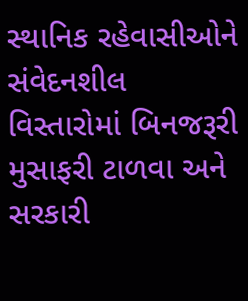સ્થાનિક રહેવાસીઓને સંવેદનશીલ વિસ્તારોમાં બિનજરૂરી મુસાફરી ટાળવા અને સરકારી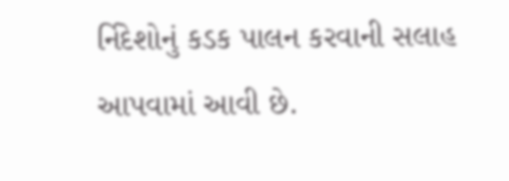ર્નિદેશોનું કડક પાલન કરવાની સલાહ આપવામાં આવી છે.